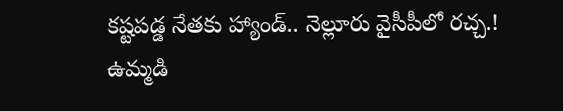కష్టపడ్డ నేతకు హ్యాండ్.. నెల్లూరు వైసీపీలో రచ్చ.!
ఉమ్మడి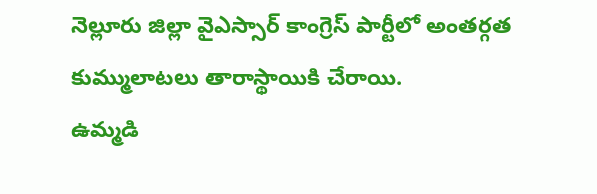నెల్లూరు జిల్లా వైఎస్సార్ కాంగ్రెస్ పార్టీలో అంతర్గత కుమ్ములాటలు తారాస్థాయికి చేరాయి.
ఉమ్మడి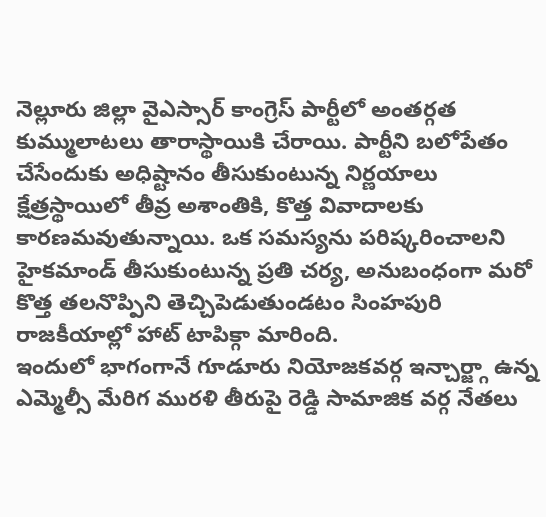నెల్లూరు జిల్లా వైఎస్సార్ కాంగ్రెస్ పార్టీలో అంతర్గత కుమ్ములాటలు తారాస్థాయికి చేరాయి. పార్టీని బలోపేతం చేసేందుకు అధిష్టానం తీసుకుంటున్న నిర్ణయాలు క్షేత్రస్థాయిలో తీవ్ర అశాంతికి, కొత్త వివాదాలకు కారణమవుతున్నాయి. ఒక సమస్యను పరిష్కరించాలని హైకమాండ్ తీసుకుంటున్న ప్రతి చర్య, అనుబంధంగా మరో కొత్త తలనొప్పిని తెచ్చిపెడుతుండటం సింహపురి రాజకీయాల్లో హాట్ టాపిక్గా మారింది.
ఇందులో భాగంగానే గూడూరు నియోజకవర్గ ఇన్చార్జ్గా ఉన్న ఎమ్మెల్సీ మేరిగ మురళి తీరుపై రెడ్డి సామాజిక వర్గ నేతలు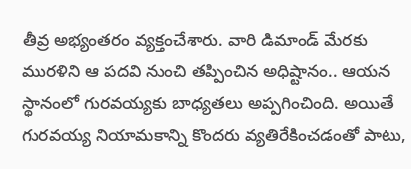తీవ్ర అభ్యంతరం వ్యక్తంచేశారు. వారి డిమాండ్ మేరకు మురళిని ఆ పదవి నుంచి తప్పించిన అధిష్టానం.. ఆయన స్థానంలో గురవయ్యకు బాధ్యతలు అప్పగించింది. అయితే గురవయ్య నియామకాన్ని కొందరు వ్యతిరేకించడంతో పాటు,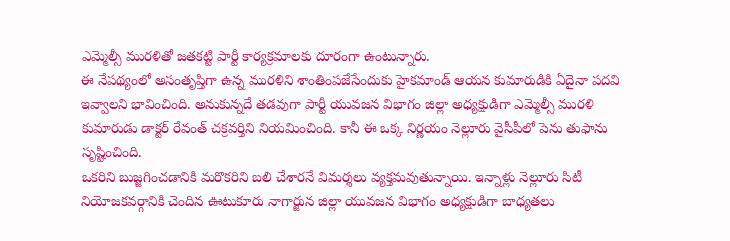ఎమ్మెల్సీ మురళితో జతకట్టి పార్టీ కార్యక్రమాలకు దూరంగా ఉంటున్నారు.
ఈ నేపథ్యంలో అసంతృప్తిగా ఉన్న మురళిని శాంతింపజేసేందుకు హైకమాండ్ ఆయన కుమారుడికి ఏదైనా పదవి ఇవ్వాలని భావించింది. అనుకున్నదే తడవుగా పార్టీ యువజన విభాగం జిల్లా అధ్యక్షుడిగా ఎమ్మెల్సీ మురళి కుమారుడు డాక్టర్ రేవంత్ చక్రవర్తిని నియమించింది. కానీ ఈ ఒక్క నిర్ణయం నెల్లూరు వైసీపీలో పెను తుఫాను సృష్టించింది.
ఒకరిని బుజ్జగించడానికి మరొకరిని బలి చేశారనే విమర్శలు వ్యక్తమవుతున్నాయి. ఇన్నాళ్లు నెల్లూరు సిటీ నియోజకవర్గానికి చెందిన ఊటుకూరు నాగార్జున జిల్లా యువజన విభాగం అధ్యక్షుడిగా బాధ్యతలు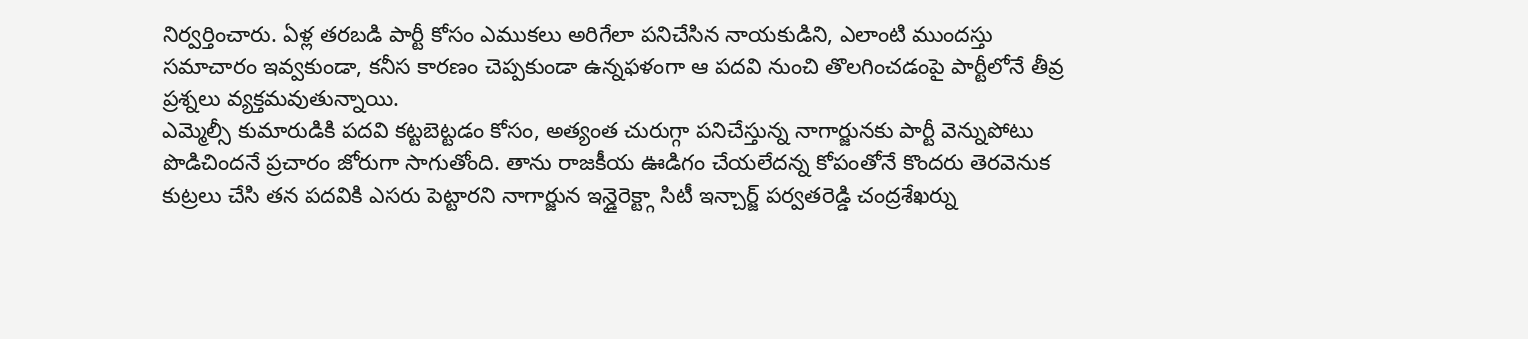నిర్వర్తించారు. ఏళ్ల తరబడి పార్టీ కోసం ఎముకలు అరిగేలా పనిచేసిన నాయకుడిని, ఎలాంటి ముందస్తు సమాచారం ఇవ్వకుండా, కనీస కారణం చెప్పకుండా ఉన్నఫళంగా ఆ పదవి నుంచి తొలగించడంపై పార్టీలోనే తీవ్ర ప్రశ్నలు వ్యక్తమవుతున్నాయి.
ఎమ్మెల్సీ కుమారుడికి పదవి కట్టబెట్టడం కోసం, అత్యంత చురుగ్గా పనిచేస్తున్న నాగార్జునకు పార్టీ వెన్నుపోటు పొడిచిందనే ప్రచారం జోరుగా సాగుతోంది. తాను రాజకీయ ఊడిగం చేయలేదన్న కోపంతోనే కొందరు తెరవెనుక కుట్రలు చేసి తన పదవికి ఎసరు పెట్టారని నాగార్జున ఇన్డైరెక్ట్గా సిటీ ఇన్చార్జ్ పర్వతరెడ్డి చంద్రశేఖర్ను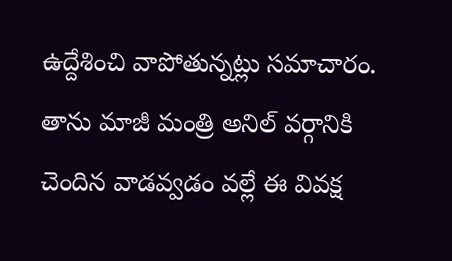ఉద్దేశించి వాపోతున్నట్లు సమాచారం. తాను మాజీ మంత్రి అనిల్ వర్గానికి చెందిన వాడవ్వడం వల్లే ఈ వివక్ష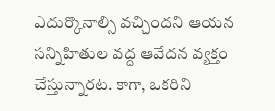ఎదుర్కొనాల్సి వచ్చిందని ఆయన సన్నిహితుల వద్ద ఆవేదన వ్యక్తం చేస్తున్నారట. కాగా, ఒకరిని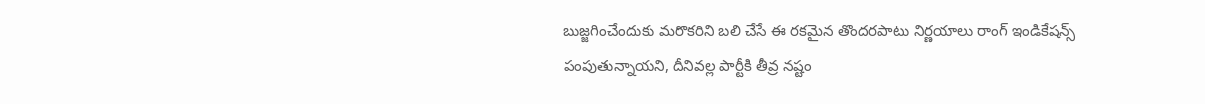బుజ్జగించేందుకు మరొకరిని బలి చేసే ఈ రకమైన తొందరపాటు నిర్ణయాలు రాంగ్ ఇండికేషన్స్ పంపుతున్నాయని, దీనివల్ల పార్టీకి తీవ్ర నష్టం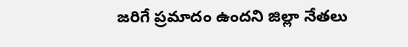జరిగే ప్రమాదం ఉందని జిల్లా నేతలు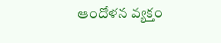ఆందోళన వ్యక్తం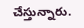చేస్తున్నారు.